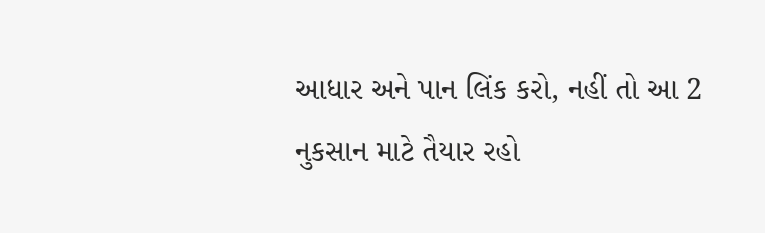આધાર અને પાન લિંક કરો, નહીં તો આ 2 નુકસાન માટે તૈયાર રહો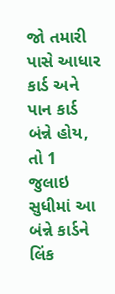જો તમારી પાસે આધાર કાર્ડ અને પાન કાર્ડ બંન્ને હોય, તો 1 જુલાઇ સુધીમાં આ બંન્ને કાર્ડને લિંક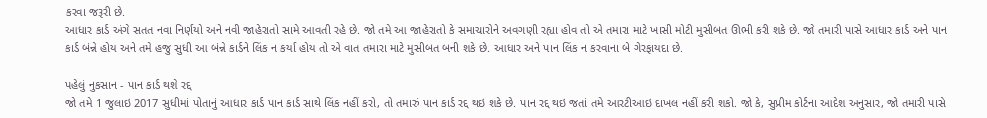કરવા જરૂરી છે.
આધાર કાર્ડ અંગે સતત નવા નિર્ણયો અને નવી જાહેરાતો સામે આવતી રહે છે. જો તમે આ જાહેરાતો કે સમાચારોને અવગણી રહ્યા હોવ તો એ તમારા માટે ખાસી મોટી મુસીબત ઊભી કરી શકે છે. જો તમારી પાસે આધાર કાર્ડ અને પાન કાર્ડ બંન્ને હોય અને તમે હજુ સુધી આ બંન્ને કાર્ડને લિંક ન કર્યા હોય તો એ વાત તમારા માટે મુસીબત બની શકે છે. આધાર અને પાન લિંક ન કરવાના બે ગેરફાયદા છે.

પહેલું નુકસાન - પાન કાર્ડ થશે રદ્દ
જો તમે 1 જુલાઇ 2017 સુધીમાં પોતાનું આધાર કાર્ડ પાન કાર્ડ સાથે લિંક નહીં કરો, તો તમારું પાન કાર્ડ રદ્દ થઇ શકે છે. પાન રદ્દ થઇ જતાં તમે આરટીઆઇ દાખલ નહીં કરી શકો. જો કે, સુપ્રીમ કોર્ટના આદેશ અનુસાર, જો તમારી પાસે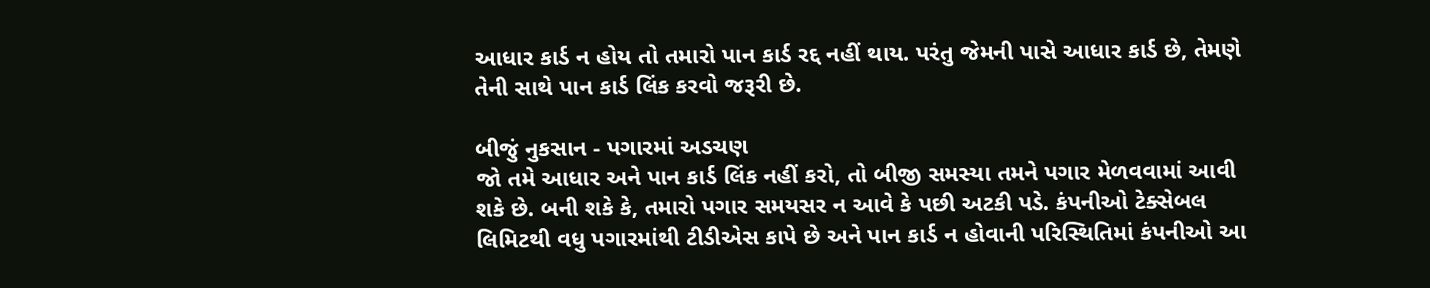આધાર કાર્ડ ન હોય તો તમારો પાન કાર્ડ રદ્દ નહીં થાય. પરંતુ જેમની પાસે આધાર કાર્ડ છે, તેમણે તેની સાથે પાન કાર્ડ લિંક કરવો જરૂરી છે.

બીજું નુકસાન - પગારમાં અડચણ
જો તમે આધાર અને પાન કાર્ડ લિંક નહીં કરો, તો બીજી સમસ્યા તમને પગાર મેળવવામાં આવી શકે છે. બની શકે કે, તમારો પગાર સમયસર ન આવે કે પછી અટકી પડે. કંપનીઓ ટેક્સેબલ લિમિટથી વધુ પગારમાંથી ટીડીએસ કાપે છે અને પાન કાર્ડ ન હોવાની પરિસ્થિતિમાં કંપનીઓ આ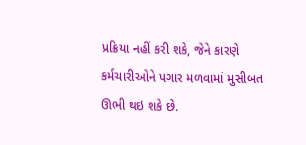પ્રક્રિયા નહીં કરી શકે, જેને કારણે કર્મચારીઓને પગાર મળવામાં મુસીબત ઊભી થઇ શકે છે.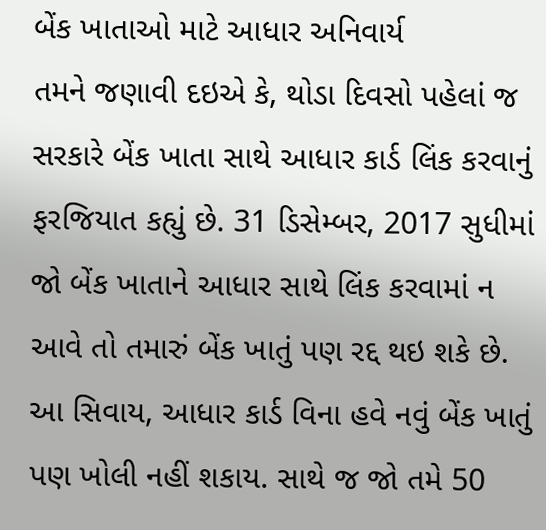બેંક ખાતાઓ માટે આધાર અનિવાર્ય
તમને જણાવી દઇએ કે, થોડા દિવસો પહેલાં જ સરકારે બેંક ખાતા સાથે આધાર કાર્ડ લિંક કરવાનું ફરજિયાત કહ્યું છે. 31 ડિસેમ્બર, 2017 સુધીમાં જો બેંક ખાતાને આધાર સાથે લિંક કરવામાં ન આવે તો તમારું બેંક ખાતું પણ રદ્દ થઇ શકે છે. આ સિવાય, આધાર કાર્ડ વિના હવે નવું બેંક ખાતું પણ ખોલી નહીં શકાય. સાથે જ જો તમે 50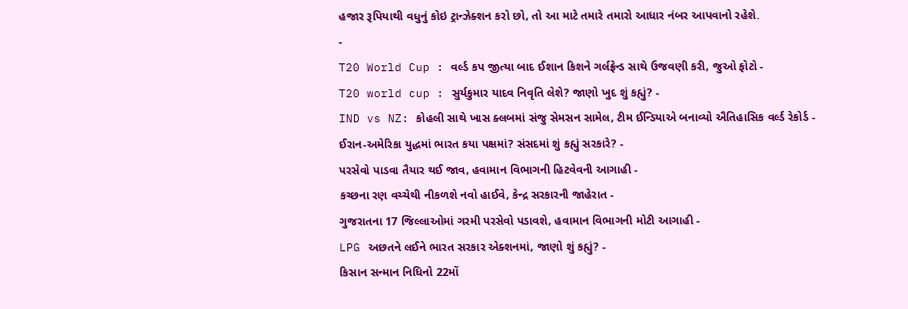હજાર રૂપિયાથી વધુનું કોઇ ટ્રાન્ઝેક્શન કરો છો, તો આ માટે તમારે તમારો આધાર નંબર આપવાનો રહેશે.
-
T20 World Cup : વર્લ્ડ કપ જીત્યા બાદ ઈશાન કિશને ગર્લફ્રેન્ડ સાથે ઉજવણી કરી, જુઓ ફોટો -
T20 world cup : સુર્યકુમાર યાદવ નિવૃતિ લેશે? જાણો ખુદ શું કહ્યું? -
IND vs NZ: કોહલી સાથે ખાસ ક્લબમાં સંજુ સેમસન સામેલ, ટીમ ઈન્ડિયાએ બનાવ્યો ઐતિહાસિક વર્લ્ડ રેકોર્ડ -
ઈરાન-અમેરિકા યુદ્ધમાં ભારત કયા પક્ષમાં? સંસદમાં શું કહ્યું સરકારે? -
પરસેવો પાડવા તૈયાર થઈ જાવ, હવામાન વિભાગની હિટવેવની આગાહી -
કચ્છના રણ વચ્ચેથી નીકળશે નવો હાઈવે, કેન્દ્ર સરકારની જાહેરાત -
ગુજરાતના 17 જિલ્લાઓમાં ગરમી પરસેવો પડાવશે, હવામાન વિભાગની મોટી આગાહી -
LPG અછતને લઈને ભારત સરકાર એક્શનમાં, જાણો શું કહ્યું? -
કિસાન સન્માન નિધિનો 22મોં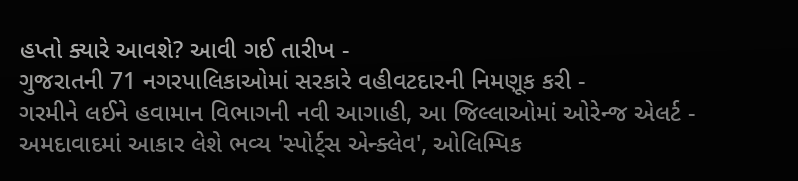હપ્તો ક્યારે આવશે? આવી ગઈ તારીખ -
ગુજરાતની 71 નગરપાલિકાઓમાં સરકારે વહીવટદારની નિમણૂક કરી -
ગરમીને લઈને હવામાન વિભાગની નવી આગાહી, આ જિલ્લાઓમાં ઓરેન્જ એલર્ટ -
અમદાવાદમાં આકાર લેશે ભવ્ય 'સ્પોર્ટ્સ એન્ક્લેવ', ઓલિમ્પિક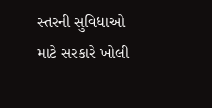સ્તરની સુવિધાઓ માટે સરકારે ખોલી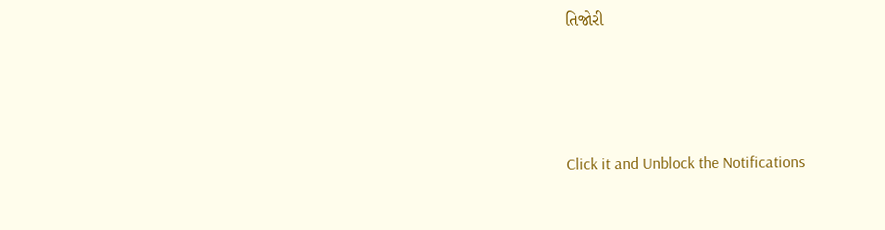તિજોરી




Click it and Unblock the Notifications